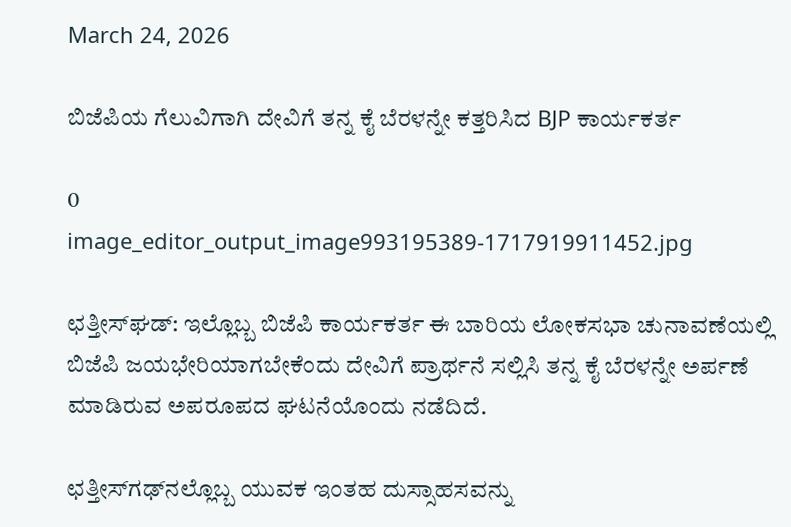March 24, 2026

ಬಿಜೆಪಿಯ ಗೆಲುವಿಗಾಗಿ ದೇವಿಗೆ ತನ್ನ ಕೈ ಬೆರಳನ್ನೇ ಕತ್ತರಿಸಿದ BJP ಕಾರ್ಯಕರ್ತ

0
image_editor_output_image993195389-1717919911452.jpg

ಛತ್ತೀಸ್‌ಘಡ್: ಇಲ್ಲೊಬ್ಬ ಬಿಜೆಪಿ ಕಾರ್ಯಕರ್ತ ಈ ಬಾರಿಯ ಲೋಕಸಭಾ ಚುನಾವಣೆಯಲ್ಲಿ ಬಿಜೆಪಿ ಜಯಭೇರಿಯಾಗಬೇಕೆಂದು ದೇವಿಗೆ ಪ್ರಾರ್ಥನೆ ಸಲ್ಲಿಸಿ ತನ್ನ ಕೈ ಬೆರಳನ್ನೇ ಅರ್ಪಣೆ ಮಾಡಿರುವ ಅಪರೂಪದ ಘಟನೆಯೊಂದು ನಡೆದಿದೆ.

ಛತ್ತೀಸ್‌ಗಢ್‌ನಲ್ಲೊಬ್ಬ ಯುವಕ ಇಂತಹ ದುಸ್ಸಾಹಸವನ್ನು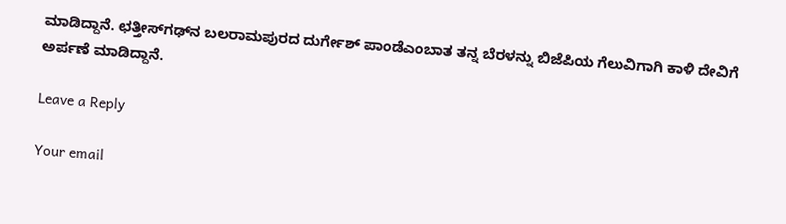ಮಾಡಿದ್ದಾನೆ. ಛತ್ತೀಸ್‌ಗಢ್‌ನ ಬಲರಾಮಪುರದ ದುರ್ಗೇಶ್ ಪಾಂಡೆಎಂಬಾತ ತನ್ನ ಬೆರಳನ್ನು ಬಿಜೆಪಿಯ ಗೆಲುವಿಗಾಗಿ ಕಾಳಿ ದೇವಿಗೆ ಅರ್ಪಣೆ ಮಾಡಿದ್ದಾನೆ.

Leave a Reply

Your email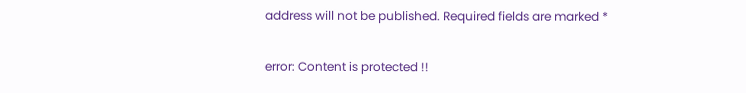address will not be published. Required fields are marked *

error: Content is protected !!